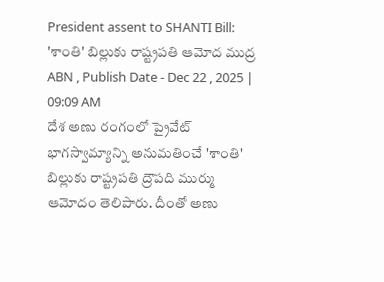President assent to SHANTI Bill: 'శాంతి' బిల్లుకు రాష్ట్రపతి ఆమోద ముద్ర
ABN , Publish Date - Dec 22 , 2025 | 09:09 AM
దేశ అణు రంగంలో ప్రైవేట్ భాగస్వామ్యాన్ని అనుమతించే 'శాంతి' బిల్లుకు రాష్ట్రపతి ద్రౌపది ముర్ము ఆమోదం తెలిపారు. దీంతో అణు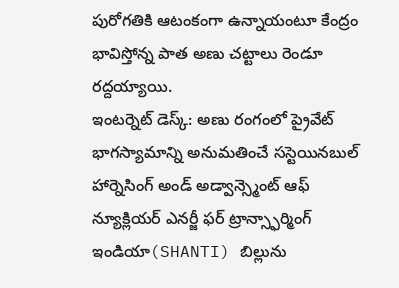పురోగతికి ఆటంకంగా ఉన్నాయంటూ కేంద్రం భావిస్తోన్న పాత అణు చట్టాలు రెండూ రద్దయ్యాయి.
ఇంటర్నెట్ డెస్క్: అణు రంగంలో ప్రైవేట్ భాగస్యామాన్ని అనుమతించే సస్టెయినబుల్ హార్నెసింగ్ అండ్ అడ్వాన్స్మెంట్ ఆఫ్ న్యూక్లియర్ ఎనర్జీ ఫర్ ట్రాన్స్ఫార్మింగ్ ఇండియా(SHANTI) బిల్లును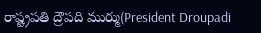రాష్ట్రపతి ద్రౌపది ముర్ము(President Droupadi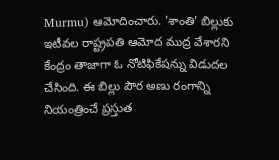Murmu) ఆమోదించారు. 'శాంతి' బిల్లుకు ఇటీవల రాష్ట్రపతి ఆమోద ముద్ర వేశారని కేంద్రం తాజాగా ఓ నోటిఫికేషన్ను విడుదల చేసింది. ఈ బిల్లు పౌర అణు రంగాన్ని నియంత్రించే ప్రస్తుత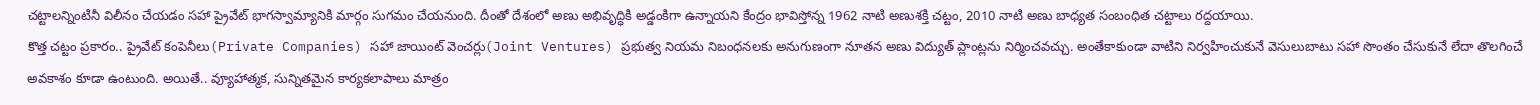చట్టాలన్నింటినీ విలీనం చేయడం సహా ప్రైవేట్ భాగస్వామ్యానికి మార్గం సుగమం చేయనుంది. దీంతో దేశంలో అణు అభివృద్ధికి అడ్డంకిగా ఉన్నాయని కేంద్రం భావిస్తోన్న 1962 నాటి అణుశక్తి చట్టం, 2010 నాటి అణు బాధ్యత సంబంధిత చట్టాలు రద్దయాయి.
కొత్త చట్టం ప్రకారం.. ప్రైవేట్ కంపెనీలు(Private Companies) సహా జాయింట్ వెంచర్లు(Joint Ventures) ప్రభుత్వ నియమ నిబంధనలకు అనుగుణంగా నూతన అణు విద్యుత్ ప్లాంట్లను నిర్మించవచ్చు. అంతేకాకుండా వాటిని నిర్వహించుకునే వెసులుబాటు సహా సొంతం చేసుకునే లేదా తొలగించే అవకాశం కూడా ఉంటుంది. అయితే.. వ్యూహాత్మక, సున్నితమైన కార్యకలాపాలు మాత్రం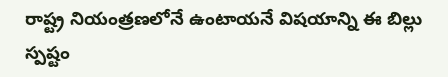రాష్ట్ర నియంత్రణలోనే ఉంటాయనే విషయాన్ని ఈ బిల్లు స్పష్టం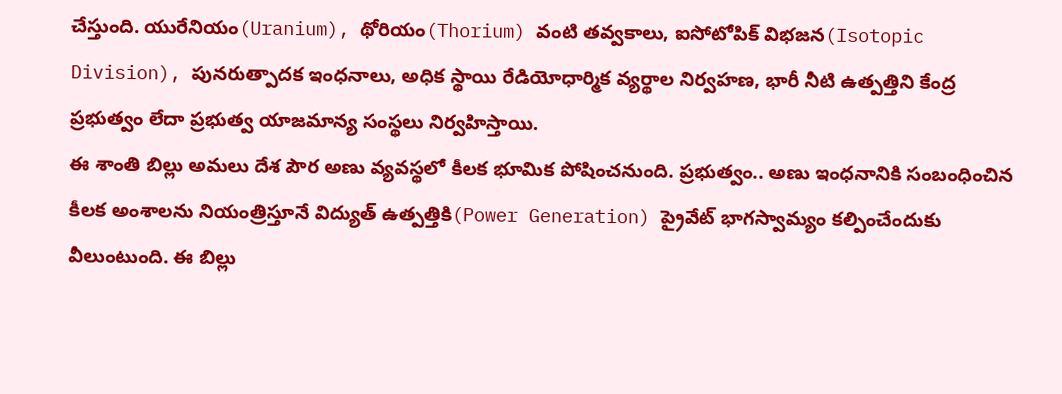చేస్తుంది. యురేనియం(Uranium), థోరియం(Thorium) వంటి తవ్వకాలు, ఐసోటోపిక్ విభజన(Isotopic Division), పునరుత్పాదక ఇంధనాలు, అధిక స్థాయి రేడియోధార్మిక వ్యర్థాల నిర్వహణ, భారీ నీటి ఉత్పత్తిని కేంద్ర ప్రభుత్వం లేదా ప్రభుత్వ యాజమాన్య సంస్థలు నిర్వహిస్తాయి.
ఈ శాంతి బిల్లు అమలు దేశ పౌర అణు వ్యవస్థలో కీలక భూమిక పోషించనుంది. ప్రభుత్వం.. అణు ఇంధనానికి సంబంధించిన కీలక అంశాలను నియంత్రిస్తూనే విద్యుత్ ఉత్పత్తికి(Power Generation) ప్రైవేట్ భాగస్వామ్యం కల్పించేందుకు వీలుంటుంది. ఈ బిల్లు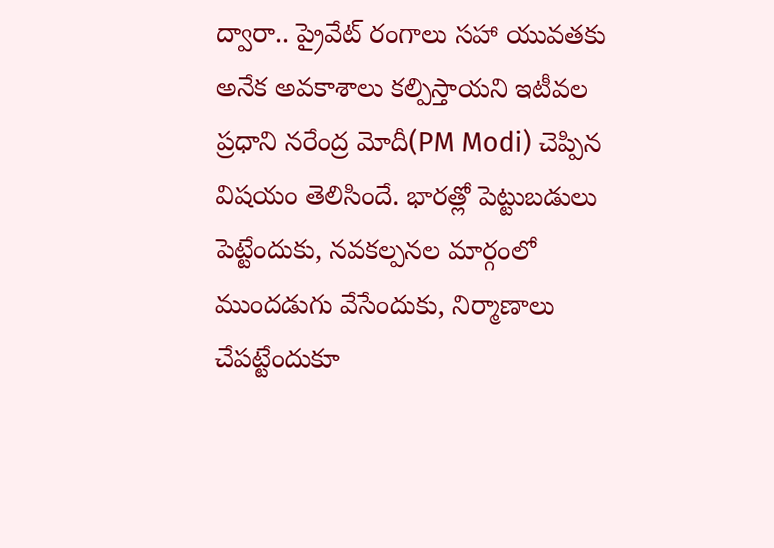ద్వారా.. ప్రైవేట్ రంగాలు సహా యువతకు అనేక అవకాశాలు కల్పిస్తాయని ఇటీవల ప్రధాని నరేంద్ర మోదీ(PM Modi) చెప్పిన విషయం తెలిసిందే. భారత్లో పెట్టుబడులు పెట్టేందుకు, నవకల్పనల మార్గంలో ముందడుగు వేసేందుకు, నిర్మాణాలు చేపట్టేందుకూ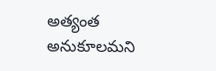అత్యంత అనుకూలమని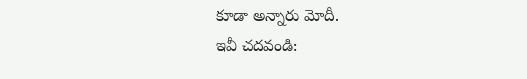కూడా అన్నారు మోదీ.
ఇవీ చదవండి: